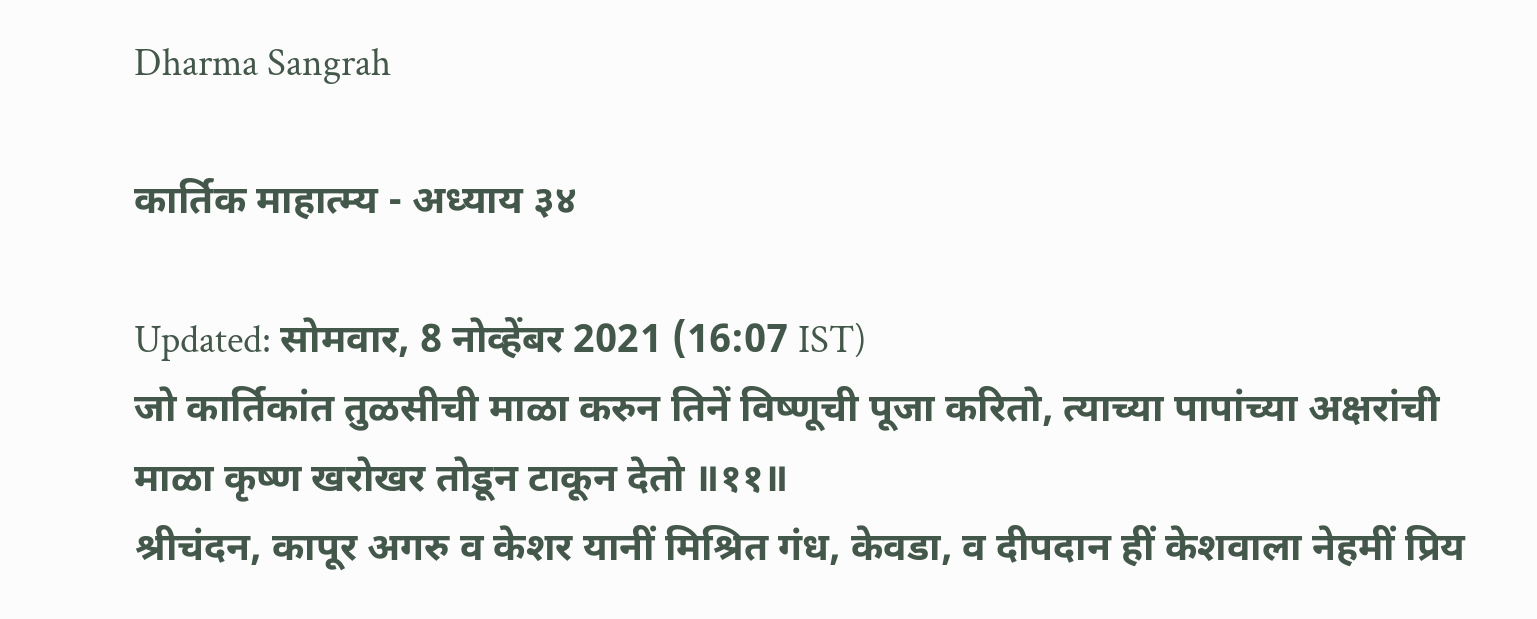Dharma Sangrah

कार्तिक माहात्म्य - अध्याय ३४

Updated: सोमवार, 8 नोव्हेंबर 2021 (16:07 IST)
जो कार्तिकांत तुळसीची माळा करुन तिनें विष्णूची पूजा करितो, त्याच्या पापांच्या अक्षरांची माळा कृष्ण खरोखर तोडून टाकून देतो ॥११॥
श्रीचंदन, कापूर अगरु व केशर यानीं मिश्रित गंध, केवडा, व दीपदान हीं केशवाला नेहमीं प्रिय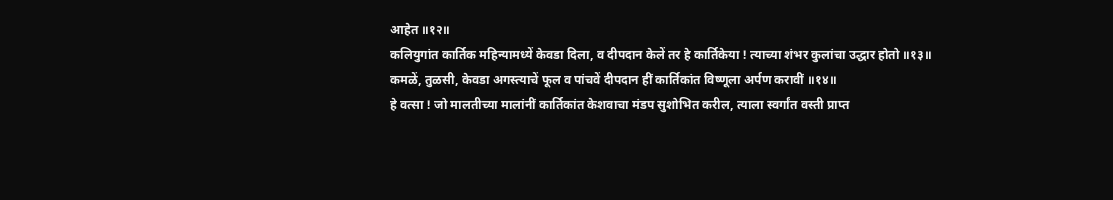आहेत ॥१२॥
कलियुगांत कार्तिक महिन्यामध्यें केवडा दिला, व दीपदान केलें तर हे कार्तिकेया ! त्याच्या शंभर कुलांचा उद्धार होतो ॥१३॥
कमळें, तुळसी, केवडा अगस्त्याचें फूल व पांचवें दीपदान हीं कार्तिकांत विष्णूला अर्पण करावीं ॥१४॥
हे वत्सा ! जो मालतीच्या मालांनीं कार्तिकांत केशवाचा मंडप सुशोभित करील, त्याला स्वर्गांत वस्ती प्राप्त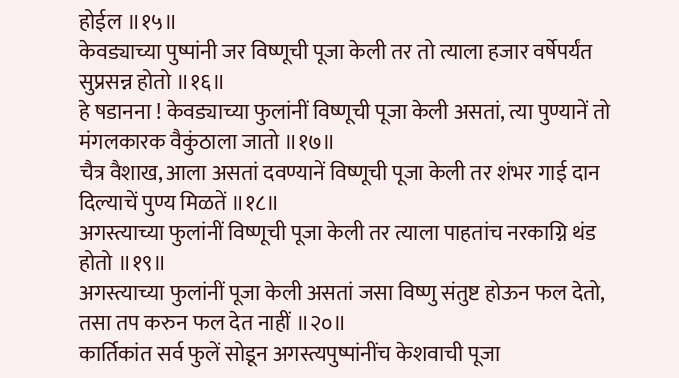होईल ॥१५॥
केवड्याच्या पुष्पांनी जर विष्णूची पूजा केली तर तो त्याला हजार वर्षेपर्यंत सुप्रसन्न होतो ॥१६॥
हे षडानना ! केवड्याच्या फुलांनीं विष्णूची पूजा केली असतां, त्या पुण्यानें तो मंगलकारक वैकुंठाला जातो ॥१७॥
चैत्र वैशाख, आला असतां दवण्यानें विष्णूची पूजा केली तर शंभर गाई दान दिल्याचें पुण्य मिळतें ॥१८॥
अगस्त्याच्या फुलांनीं विष्णूची पूजा केली तर त्याला पाहतांच नरकाग्नि थंड होतो ॥१९॥
अगस्त्याच्या फुलांनीं पूजा केली असतां जसा विष्णु संतुष्ट होऊन फल देतो, तसा तप करुन फल देत नाहीं ॥२०॥
कार्तिकांत सर्व फुलें सोडून अगस्त्यपुष्पांनींच केशवाची पूजा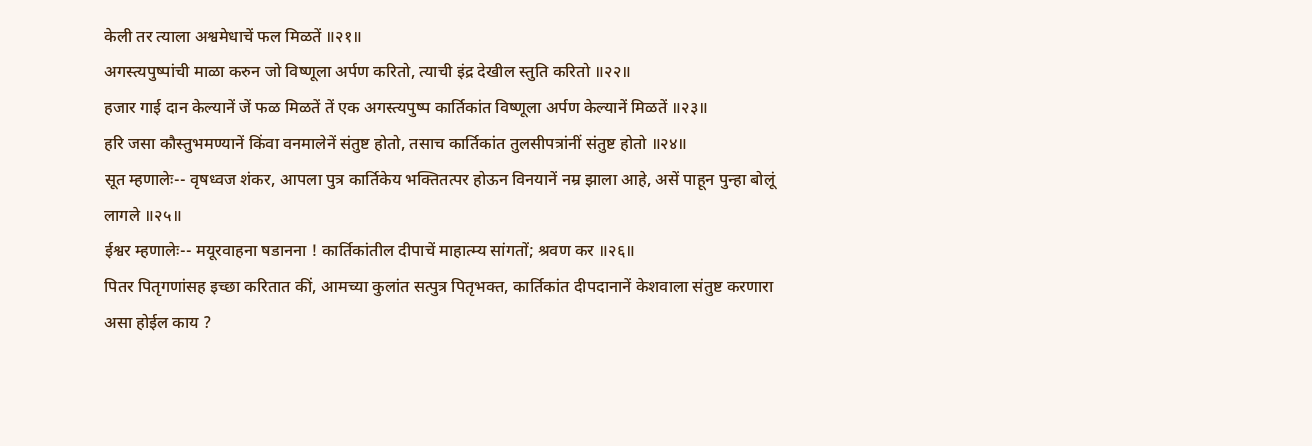केली तर त्याला अश्वमेधाचें फल मिळतें ॥२१॥
अगस्त्यपुष्पांची माळा करुन जो विष्णूला अर्पण करितो, त्याची इंद्र देखील स्तुति करितो ॥२२॥
हजार गाई दान केल्यानें जें फळ मिळतें तें एक अगस्त्यपुष्प कार्तिकांत विष्णूला अर्पण केल्यानें मिळतें ॥२३॥
हरि जसा कौस्तुभमण्यानें किंवा वनमालेनें संतुष्ट होतो, तसाच कार्तिकांत तुलसीपत्रांनीं संतुष्ट होतो ॥२४॥
सूत म्हणालेः-- वृषध्वज शंकर, आपला पुत्र कार्तिकेय भक्तितत्पर होऊन विनयानें नम्र झाला आहे, असें पाहून पुन्हा बोलूं लागले ॥२५॥
ईश्वर म्हणालेः-- मयूरवाहना षडानना ! कार्तिकांतील दीपाचें माहात्म्य सांगतों; श्रवण कर ॥२६॥
पितर पितृगणांसह इच्छा करितात कीं, आमच्या कुलांत सत्पुत्र पितृभक्त, कार्तिकांत दीपदानानें केशवाला संतुष्ट करणारा असा होईल काय ?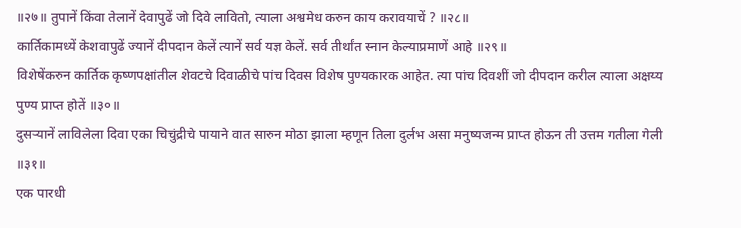॥२७॥ तुपानें किंवा तेलानें देवापुढें जो दिवे लावितो, त्याला अश्वमेध करुन काय करावयाचें ? ॥२८॥
कार्तिकामध्यें केशवापुढें ज्यानें दीपदान केलें त्यानें सर्व यज्ञ केलें. सर्व तीर्थांत स्नान केल्याप्रमाणें आहे ॥२९॥
विशेषेंकरुन कार्तिक कृष्णपक्षांतील शेवटचे दिवाळीचे पांच दिवस विशेष पुण्यकारक आहेत. त्या पांच दिवशीं जो दीपदान करील त्याला अक्षय्य पुण्य प्राप्त होतें ॥३०॥
दुसर्‍यानें लाविलेला दिवा एका चिचुंद्रीचे पायाने वात सारुन मोठा झाला म्हणून तिला दुर्लभ असा मनुष्यजन्म प्राप्त होऊन ती उत्तम गतीला गेली ॥३१॥
एक पारधी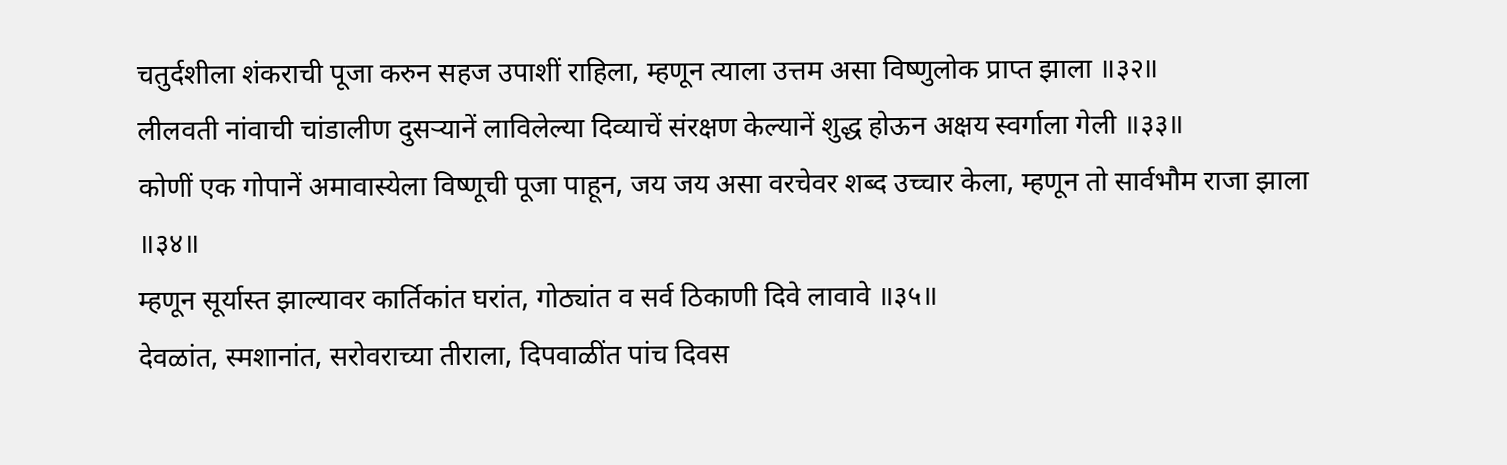चतुर्दशीला शंकराची पूजा करुन सहज उपाशीं राहिला, म्हणून त्याला उत्तम असा विष्णुलोक प्राप्त झाला ॥३२॥
लीलवती नांवाची चांडालीण दुसर्‍यानें लाविलेल्या दिव्याचें संरक्षण केल्यानें शुद्ध होऊन अक्षय स्वर्गाला गेली ॥३३॥
कोणीं एक गोपानें अमावास्येला विष्णूची पूजा पाहून, जय जय असा वरचेवर शब्द उच्चार केला, म्हणून तो सार्वभौम राजा झाला ॥३४॥
म्हणून सूर्यास्त झाल्यावर कार्तिकांत घरांत, गोठ्यांत व सर्व ठिकाणी दिवे लावावे ॥३५॥
देवळांत, स्मशानांत, सरोवराच्या तीराला, दिपवाळींत पांच दिवस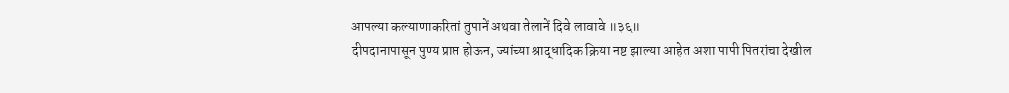आपल्या कल्याणाकरितां तुपानें अथवा तेलानें दिवे लावावे ॥३६॥
दीपदानापासून पुण्य प्राप्त होऊन, ज्यांच्या श्राद्धादिक क्रिया नष्ट झाल्या आहेत अशा पापी पितरांचा देखील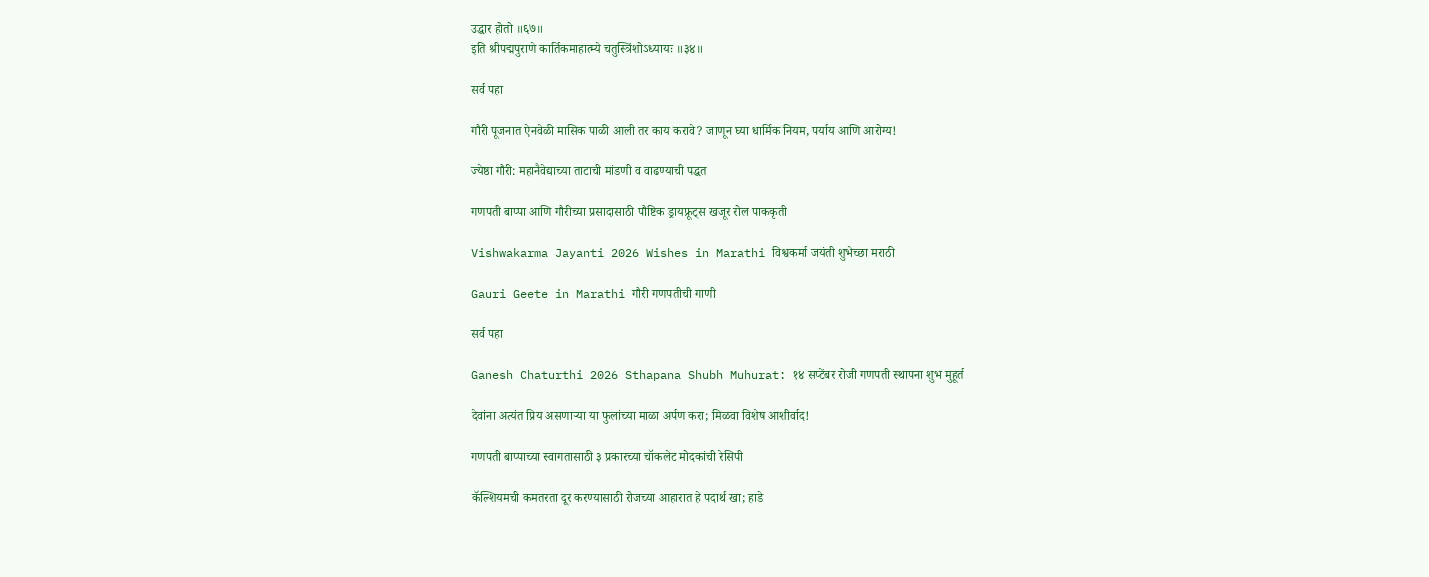उद्धार होतो ॥६७॥
इति श्रीपद्मपुराणे कार्तिकमाहात्म्ये चतुस्त्रिंशोऽध्यायः ॥३४॥

सर्व पहा

गौरी पूजनात ऐनवेळी मासिक पाळी आली तर काय करावे? जाणून घ्या धार्मिक नियम, पर्याय आणि आरोग्य!

ज्येष्ठा गौरी: महानैवेद्याच्या ताटाची मांडणी व वाढण्याची पद्धत

गणपती बाप्पा आणि गौरीच्या प्रसादासाठी पौष्टिक ड्रायफ्रूट्स खजूर रोल पाककृती

Vishwakarma Jayanti 2026 Wishes in Marathi विश्वकर्मा जयंती शुभेच्छा मराठी

Gauri Geete in Marathi गौरी गणपतीची गाणी

सर्व पहा

Ganesh Chaturthi 2026 Sthapana Shubh Muhurat: १४ सप्टेंबर रोजी गणपती स्थापना शुभ मुहूर्त

देवांना अत्यंत प्रिय असणाऱ्या या फुलांच्या माळा अर्पण करा; मिळवा विशेष आशीर्वाद!

गणपती बाप्पाच्या स्वागतासाठी ३ प्रकारच्या चॉकलेट मोदकांची रेसिपी

कॅल्शियमची कमतरता दूर करण्यासाठी रोजच्या आहारात हे पदार्थ खा; हाडे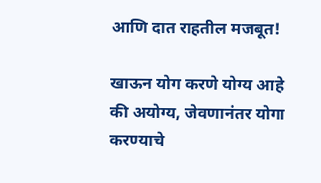आणि दात राहतील मजबूत!

खाऊन योग करणे योग्य आहे की अयोग्य, जेवणानंतर योगा करण्याचे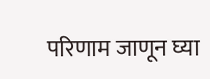परिणाम जाणून घ्या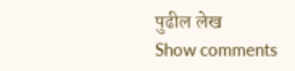पुढील लेख
Show comments